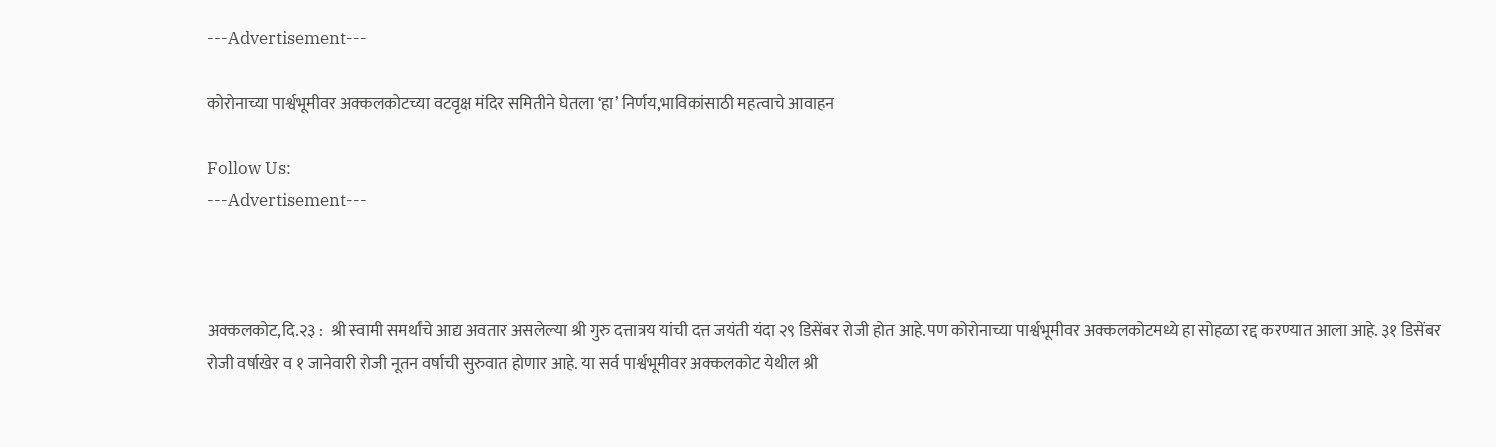---Advertisement---

कोरोनाच्या पार्श्वभूमीवर अक्कलकोटच्या वटवृक्ष मंदिर समितीने घेतला ‘हा’ निर्णय,भाविकांसाठी महत्वाचे आवाहन

Follow Us:
---Advertisement---



अक्कलकोट,दि.२३ :  श्री स्वामी समर्थांचे आद्य अवतार असलेल्या श्री गुरु दत्तात्रय यांची दत्त जयंती यंदा २९ डिसेंबर रोजी होत आहे.पण कोरोनाच्या पार्श्वभूमीवर अक्कलकोटमध्ये हा सोहळा रद्द करण्यात आला आहे. ३१ डिसेंबर रोजी वर्षाखेर व १ जानेवारी रोजी नूतन वर्षाची सुरुवात होणार आहे. या सर्व पार्श्वभूमीवर अक्कलकोट येथील श्री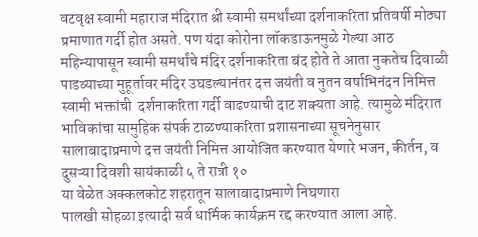वटवृक्ष स्वामी महाराज मंदिरात श्री स्वामी समर्थांच्या दर्शनाकरिता प्रतिवर्षी मोठ्या प्रमाणात गर्दी होत असते. पण यंदा कोरोना लॉकडाऊनमुळे गेल्या आठ महिन्यापासून स्वामी समर्थांचे मंदिर दर्शनाकरिता बंद होते ते आता नुकतेच दिवाळी पाडव्याच्या मुहूर्तावर मंदिर उघडल्यानंतर दत्त जयंती व नुतन वर्षाभिनंदन निमित्त स्वामी भक्तांची  दर्शनाकरिता गर्दी वाढण्याची दाट शक्यता आहे. त्यामुळे मंदिरात भाविकांचा सामुहिक संपर्क टाळण्याकरिता प्रशासनाच्या सूचनेनुसार सालाबादाप्रमाणे दत्त जयंती निमित्त आयोजित करण्यात येणारे भजन, कीर्तन, व दुसऱ्या दिवशी सायंकाळी ५ ते रात्री १०
या वेळेत अक्कलकोट शहरातून सालाबादाप्रमाणे निघणारा
पालखी सोहळा इत्यादी सर्व धार्मिक कार्यक्रम रद्द करण्यात आला आहे.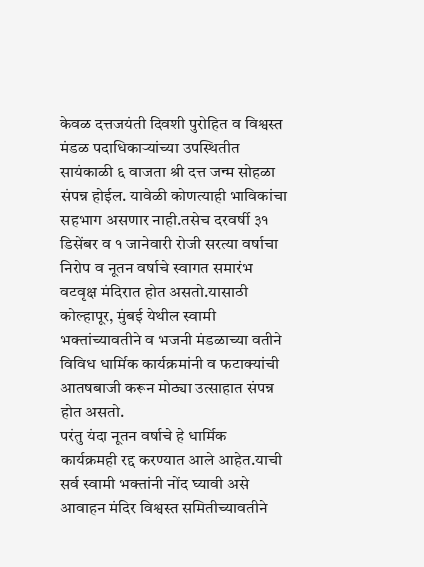केवळ दत्तजयंती दिवशी पुरोहित व विश्वस्त मंडळ पदाधिकाऱ्यांच्या उपस्थितीत सायंकाळी ६ वाजता श्री दत्त जन्म सोहळा संपन्न होईल. यावेळी कोणत्याही भाविकांचा सहभाग असणार नाही.तसेच दरवर्षी ३१ डिसेंबर व १ जानेवारी रोजी सरत्या वर्षाचा निरोप व नूतन वर्षाचे स्वागत समारंभ वटवृक्ष मंदिरात होत असतो.यासाठी कोल्हापूर, मुंबई येथील स्वामी भक्तांच्यावतीने व भजनी मंडळाच्या वतीने विविध धार्मिक कार्यक्रमांनी व फटाक्यांची आतषबाजी करून मोठ्या उत्साहात संपन्न होत असतो.
परंतु यंदा नूतन वर्षाचे हे धार्मिक कार्यक्रमही रद्द करण्यात आले आहेत.याची सर्व स्वामी भक्तांनी नोंद घ्यावी असे आवाहन मंदिर विश्वस्त समितीच्यावतीने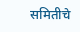समितीचे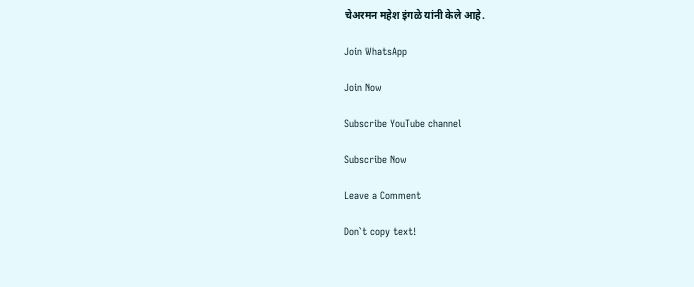चेअरमन महेश इंगळे यांनी केले आहे.

Join WhatsApp

Join Now

Subscribe YouTube channel

Subscribe Now

Leave a Comment

Don`t copy text!